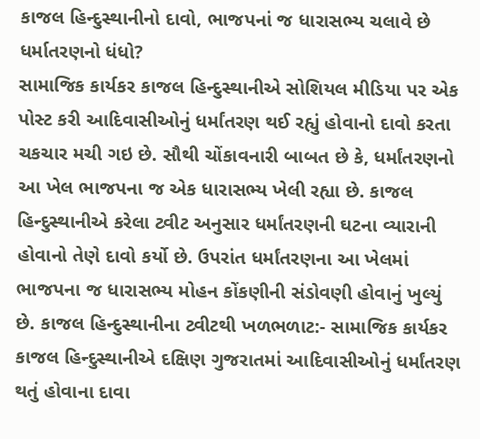કાજલ હિન્દુસ્થાનીનો દાવો, ભાજપનાં જ ધારાસભ્ય ચલાવે છે ધર્માતરણનો ધંધો?
સામાજિક કાર્યકર કાજલ હિન્દુસ્થાનીએ સોશિયલ મીડિયા પર એક પોસ્ટ કરી આદિવાસીઓનું ધર્માંતરણ થઈ રહ્યું હોવાનો દાવો કરતા ચકચાર મચી ગઇ છે. સૌથી ચોંકાવનારી બાબત છે કે, ધર્માંતરણનો આ ખેલ ભાજપના જ એક ધારાસભ્ય ખેલી રહ્યા છે. કાજલ હિન્દુસ્થાનીએ કરેલા ટ્વીટ અનુસાર ધર્માંતરણની ઘટના વ્યારાની હોવાનો તેણે દાવો કર્યો છે. ઉપરાંત ધર્માંતરણના આ ખેલમાં ભાજપના જ ધારાસભ્ય મોહન કોંકણીની સંડોવણી હોવાનું ખુલ્યું છે. કાજલ હિન્દુસ્થાનીના ટ્વીટથી ખળભળાટ:- સામાજિક કાર્યકર કાજલ હિન્દુસ્થાનીએ દક્ષિણ ગુજરાતમાં આદિવાસીઓનું ધર્માંતરણ થતું હોવાના દાવા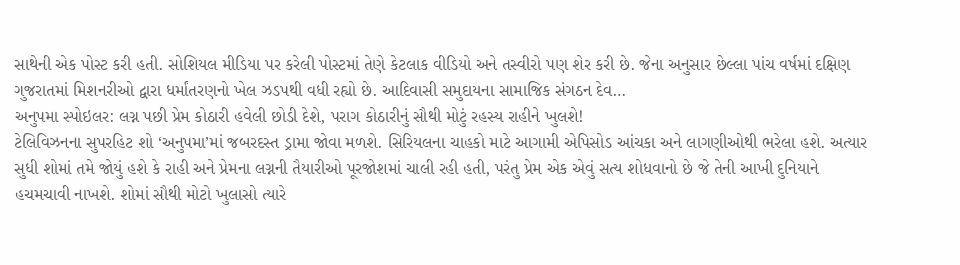સાથેની એક પોસ્ટ કરી હતી. સોશિયલ મીડિયા પર કરેલી પોસ્ટમાં તેણે કેટલાક વીડિયો અને તસ્વીરો પણ શેર કરી છે. જેના અનુસાર છેલ્લા પાંચ વર્ષમાં દક્ષિણ ગુજરાતમાં મિશનરીઓ દ્વારા ધર્માંતરણનો ખેલ ઝડપથી વધી રહ્યો છે. આદિવાસી સમુદાયના સામાજિક સંગઠન દેવ…
અનુપમા સ્પોઇલર: લગ્ન પછી પ્રેમ કોઠારી હવેલી છોડી દેશે, પરાગ કોઠારીનું સૌથી મોટું રહસ્ય રાહીને ખુલશે!
ટેલિવિઝનના સુપરહિટ શો ‘અનુપમા’માં જબરદસ્ત ડ્રામા જોવા મળશે. સિરિયલના ચાહકો માટે આગામી એપિસોડ આંચકા અને લાગણીઓથી ભરેલા હશે. અત્યાર સુધી શોમાં તમે જોયું હશે કે રાહી અને પ્રેમના લગ્નની તૈયારીઓ પૂરજોશમાં ચાલી રહી હતી, પરંતુ પ્રેમ એક એવું સત્ય શોધવાનો છે જે તેની આખી દુનિયાને હચમચાવી નાખશે. શોમાં સૌથી મોટો ખુલાસો ત્યારે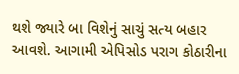થશે જ્યારે બા વિશેનું સાચું સત્ય બહાર આવશે. આગામી એપિસોડ પરાગ કોઠારીના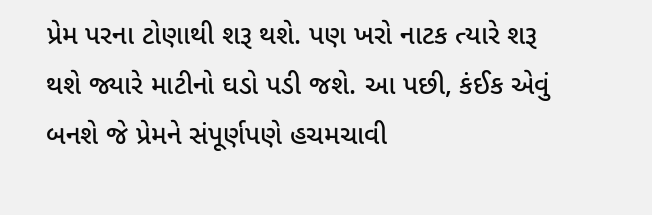પ્રેમ પરના ટોણાથી શરૂ થશે. પણ ખરો નાટક ત્યારે શરૂ થશે જ્યારે માટીનો ઘડો પડી જશે. આ પછી, કંઈક એવું બનશે જે પ્રેમને સંપૂર્ણપણે હચમચાવી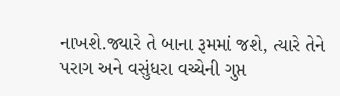નાખશે.જ્યારે તે બાના રૂમમાં જશે, ત્યારે તેને પરાગ અને વસુંધરા વચ્ચેની ગુપ્ત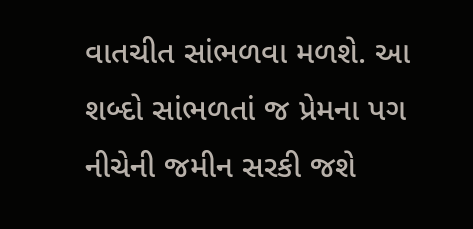વાતચીત સાંભળવા મળશે. આ શબ્દો સાંભળતાં જ પ્રેમના પગ નીચેની જમીન સરકી જશે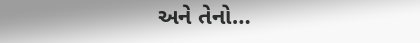અને તેનો…